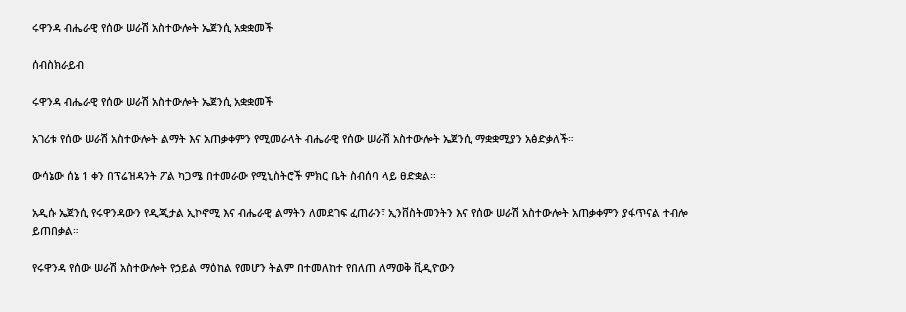ሩዋንዳ ብሔራዊ የሰው ሠራሽ አስተውሎት ኤጀንሲ አቋቋመች

ሰብስክራይብ

ሩዋንዳ ብሔራዊ የሰው ሠራሽ አስተውሎት ኤጀንሲ አቋቋመች

አገሪቱ የሰው ሠራሽ አስተውሎት ልማት እና አጠቃቀምን የሚመራላት ብሔራዊ የሰው ሠራሽ አስተውሎት ኤጀንሲ ማቋቋሚያን አፅድቃለች።

ውሳኔው ሰኔ 1 ቀን በፕሬዝዳንት ፖል ካጋሜ በተመራው የሚኒስትሮች ምክር ቤት ስብሰባ ላይ ፀድቋል።

አዲሱ ኤጀንሲ የሩዋንዳውን የዲጂታል ኢኮኖሚ እና ብሔራዊ ልማትን ለመደገፍ ፈጠራን፣ ኢንቨስትመንትን እና የሰው ሠራሽ አስተውሎት አጠቃቀምን ያፋጥናል ተብሎ ይጠበቃል።

የሩዋንዳ የሰው ሠራሽ አስተውሎት የኃይል ማዕከል የመሆን ትልም በተመለከተ የበለጠ ለማወቅ ቪዲዮውን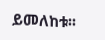ይመለከቱ፡፡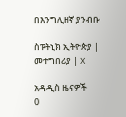በእንግሊዘኛ ያንብቡ

ስፑትኒክ ኢትዮጵያ | መተግበሪያ | X

አዳዲስ ዜናዎች
0